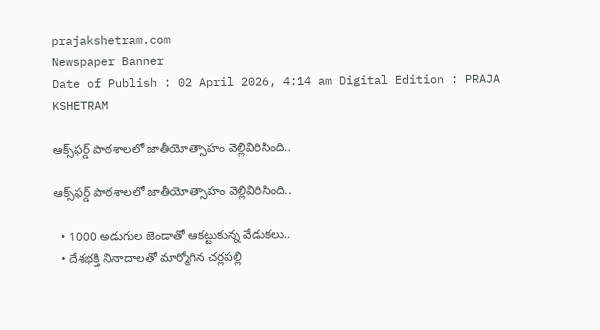prajakshetram.com
Newspaper Banner
Date of Publish : 02 April 2026, 4:14 am Digital Edition : PRAJA KSHETRAM

ఆక్స్‌ఫర్డ్ పాఠశాలలో జాతీయోత్సాహం వెల్లివిరిసింది..

ఆక్స్‌ఫర్డ్ పాఠశాలలో జాతీయోత్సాహం వెల్లివిరిసింది..

  • 1000 అడుగుల జెండాతో ఆకట్టుకున్న వేడుకలు..
  • దేశభక్తి నినాదాలతో మార్మోగిన చర్లపల్లి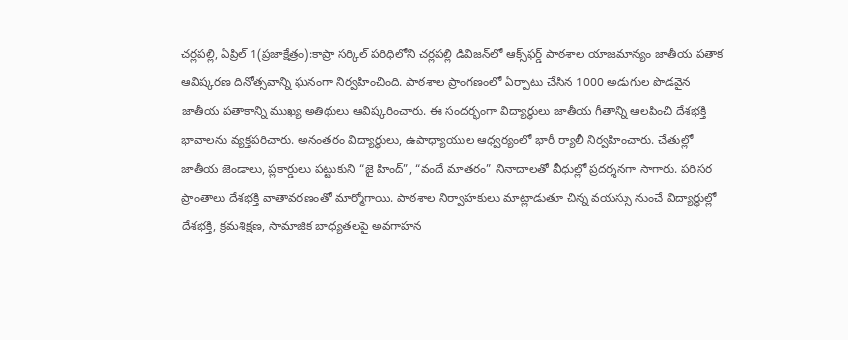చర్లపల్లి, ఏప్రిల్ 1(ప్రజాక్షేత్రం):కాప్రా సర్కిల్ పరిధిలోని చర్లపల్లి డివిజన్‌లో ఆక్స్‌ఫర్డ్ పాఠశాల యాజమాన్యం జాతీయ పతాక ఆవిష్కరణ దినోత్సవాన్ని ఘనంగా నిర్వహించింది. పాఠశాల ప్రాంగణంలో ఏర్పాటు చేసిన 1000 అడుగుల పొడవైన జాతీయ పతాకాన్ని ముఖ్య అతిథులు ఆవిష్కరించారు. ఈ సందర్భంగా విద్యార్థులు జాతీయ గీతాన్ని ఆలపించి దేశభక్తి భావాలను వ్యక్తపరిచారు. అనంతరం విద్యార్థులు, ఉపాధ్యాయుల ఆధ్వర్యంలో భారీ ర్యాలీ నిర్వహించారు. చేతుల్లో జాతీయ జెండాలు, ప్లకార్డులు పట్టుకుని “జై హింద్”, “వందే మాతరం” నినాదాలతో వీధుల్లో ప్రదర్శనగా సాగారు. పరిసర ప్రాంతాలు దేశభక్తి వాతావరణంతో మార్మోగాయి. పాఠశాల నిర్వాహకులు మాట్లాడుతూ చిన్న వయస్సు నుంచే విద్యార్థుల్లో దేశభక్తి, క్రమశిక్షణ, సామాజిక బాధ్యతలపై అవగాహన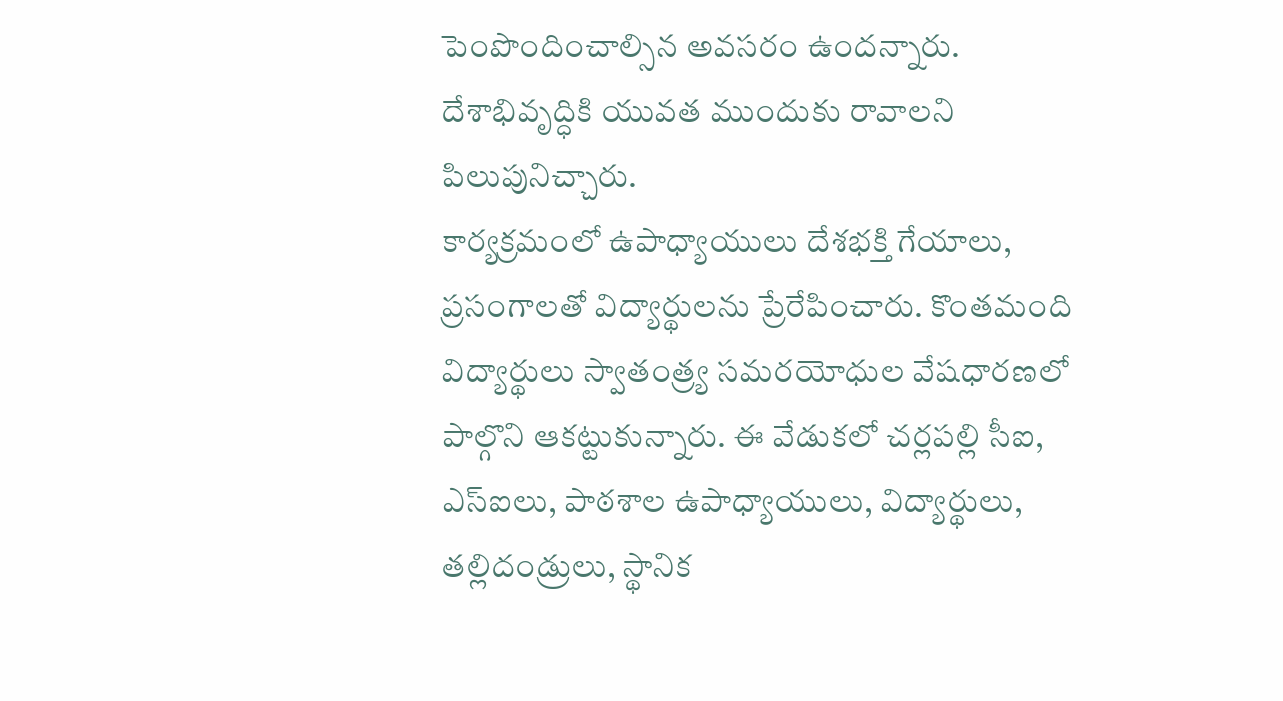పెంపొందించాల్సిన అవసరం ఉందన్నారు. దేశాభివృద్ధికి యువత ముందుకు రావాలని పిలుపునిచ్చారు.
కార్యక్రమంలో ఉపాధ్యాయులు దేశభక్తి గేయాలు, ప్రసంగాలతో విద్యార్థులను ప్రేరేపించారు. కొంతమంది విద్యార్థులు స్వాతంత్ర్య సమరయోధుల వేషధారణలో పాల్గొని ఆకట్టుకున్నారు. ఈ వేడుకలో చర్లపల్లి సీఐ, ఎస్ఐలు, పాఠశాల ఉపాధ్యాయులు, విద్యార్థులు, తల్లిదండ్రులు, స్థానిక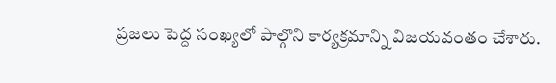ప్రజలు పెద్ద సంఖ్యలో పాల్గొని కార్యక్రమాన్ని విజయవంతం చేశారు.